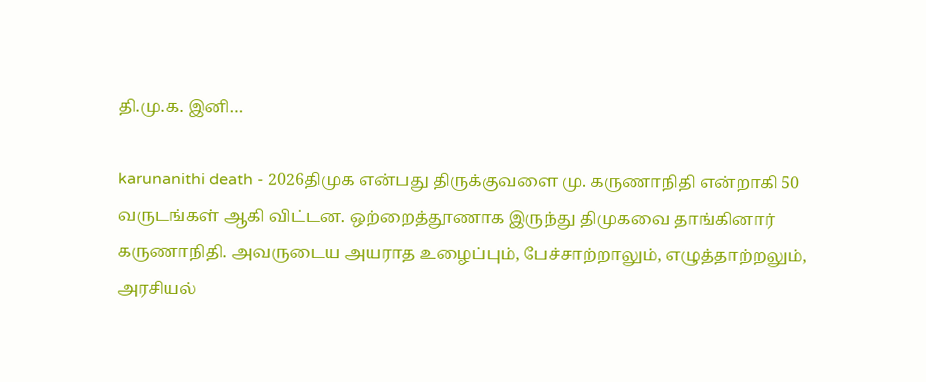தி.மு.க. இனி…

karunanithi death - 2026திமுக என்பது திருக்குவளை மு. கருணாநிதி என்றாகி 50 வருடங்கள் ஆகி விட்டன. ஒற்றைத்தூணாக இருந்து திமுகவை தாங்கினார் கருணாநிதி. அவருடைய அயராத உழைப்பும், பேச்சாற்றாலும், எழுத்தாற்றலும், அரசியல்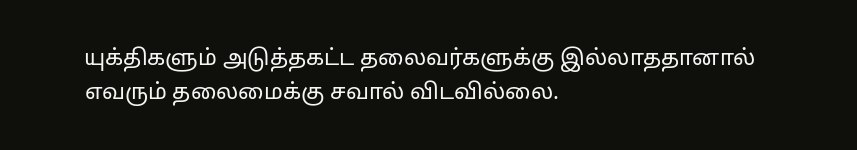யுக்திகளும் அடுத்தகட்ட தலைவர்களுக்கு இல்லாததானால் எவரும் தலைமைக்கு சவால் விடவில்லை.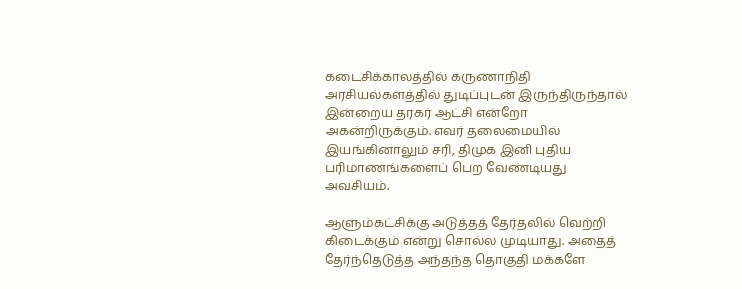கடைசிக்காலத்தில் கருணாநிதி அரசியல்களத்தில் துடிப்புடன் இருந்திருந்தால் இன்றைய தரகர் ஆட்சி என்றோ அகன்றிருக்கும். எவர் தலைமையில் இயங்கினாலும் சரி, திமுக இனி புதிய பரிமாணங்களைப் பெற வேண்டியது அவசியம்.

ஆளும்கட்சிக்கு அடுத்தத் தேர்தலில் வெற்றி கிடைக்கும் என்று சொல்ல முடியாது. அதைத் தேர்ந்தெடுத்த அந்தந்த தொகுதி மக்களே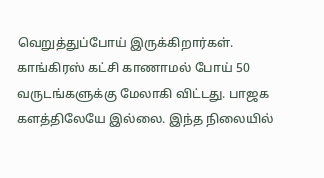வெறுத்துப்போய் இருக்கிறார்கள். காங்கிரஸ் கட்சி காணாமல் போய் 50 வருடங்களுக்கு மேலாகி விட்டது. பாஜக களத்திலேயே இல்லை. இந்த நிலையில்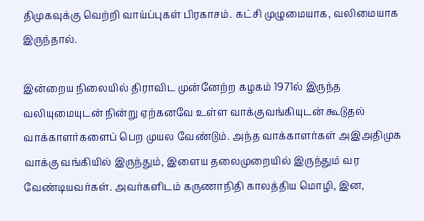திமுகவுக்கு வெற்றி வாய்ப்புகள் பிரகாசம். கட்சி முழுமையாக, வலிமையாக இருந்தால்.

இன்றைய நிலையில் திராவிட முன்னேற்ற கழகம் 1971ல் இருந்த வலியுமையுடன் நின்று ஏற்கனவே உள்ள வாக்குவங்கியுடன் கூடுதல் வாக்காளர்களைப் பெற முயல வேண்டும். அந்த வாக்காளர்கள் அஇஅதிமுக வாக்கு வங்கியில் இருந்தும், இளைய தலைமுறையில் இருந்தும் வர வேண்டியவர்கள். அவர்களிடம் கருணாநிதி காலத்திய மொழி, இன,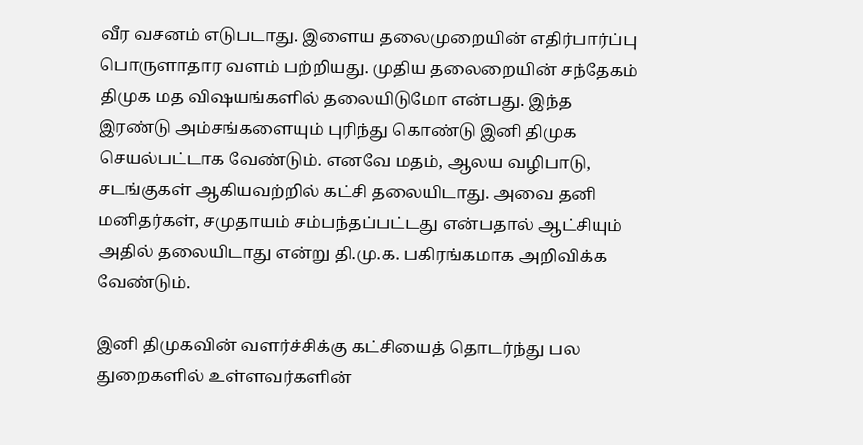வீர வசனம் எடுபடாது. இளைய தலைமுறையின் எதிர்பார்ப்பு பொருளாதார வளம் பற்றியது. முதிய தலைறையின் சந்தேகம் திமுக மத விஷயங்களில் தலையிடுமோ என்பது. இந்த இரண்டு அம்சங்களையும் புரிந்து கொண்டு இனி திமுக செயல்பட்டாக வேண்டும். எனவே மதம், ஆலய வழிபாடு, சடங்குகள் ஆகியவற்றில் கட்சி தலையிடாது. அவை தனி மனிதர்கள், சமுதாயம் சம்பந்தப்பட்டது என்பதால் ஆட்சியும் அதில் தலையிடாது என்று தி.மு.க. பகிரங்கமாக அறிவிக்க வேண்டும்.

இனி திமுகவின் வளர்ச்சிக்கு கட்சியைத் தொடர்ந்து பல துறைகளில் உள்ளவர்களின்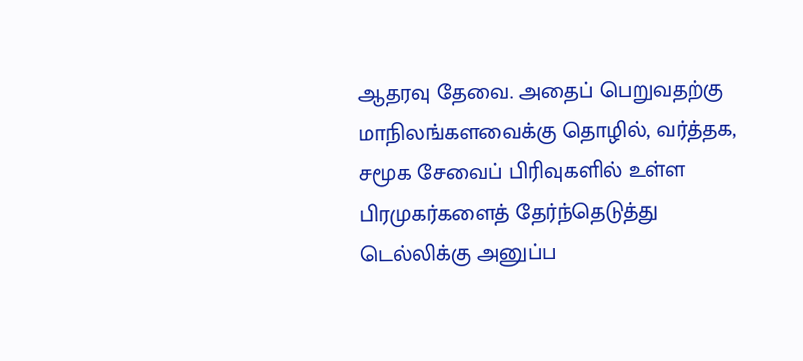ஆதரவு தேவை. அதைப் பெறுவதற்கு மாநிலங்களவைக்கு தொழில், வர்த்தக, சமூக சேவைப் பிரிவுகளில் உள்ள பிரமுகர்களைத் தேர்ந்தெடுத்து டெல்லிக்கு அனுப்ப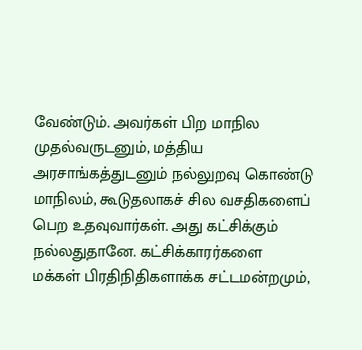வேண்டும். அவர்கள் பிற மாநில முதல்வருடனும், மத்திய அரசாங்கத்துடனும் நல்லுறவு கொண்டு மாநிலம், கூடுதலாகச் சில வசதிகளைப் பெற உதவுவார்கள். அது கட்சிக்கும் நல்லதுதானே. கட்சிக்காரர்களை மக்கள் பிரதிநிதிகளாக்க சட்டமன்றமும்,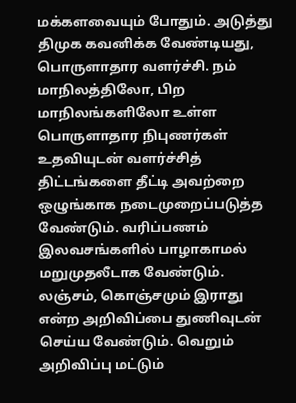மக்களவையும் போதும். அடுத்து திமுக கவனிக்க வேண்டியது, பொருளாதார வளர்ச்சி. நம் மாநிலத்திலோ, பிற மாநிலங்களிலோ உள்ள பொருளாதார நிபுணர்கள் உதவியுடன் வளர்ச்சித் திட்டங்களை தீட்டி அவற்றை ஒழுங்காக நடைமுறைப்படுத்த வேண்டும். வரிப்பணம் இலவசங்களில் பாழாகாமல் மறுமுதலீடாக வேண்டும். லஞ்சம், கொஞ்சமும் இராது என்ற அறிவிப்பை துணிவுடன் செய்ய வேண்டும். வெறும் அறிவிப்பு மட்டும்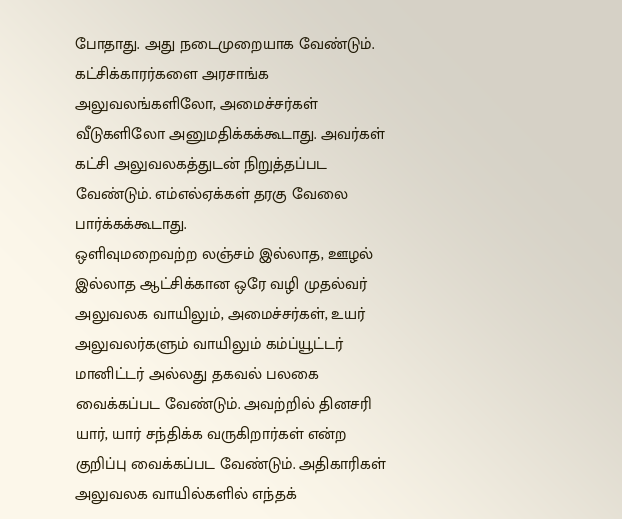போதாது. அது நடைமுறையாக வேண்டும். கட்சிக்காரர்களை அரசாங்க அலுவலங்களிலோ, அமைச்சர்கள் வீடுகளிலோ அனுமதிக்கக்கூடாது. அவர்கள் கட்சி அலுவலகத்துடன் நிறுத்தப்பட வேண்டும். எம்எல்ஏக்கள் தரகு வேலை பார்க்கக்கூடாது.
ஒளிவுமறைவற்ற லஞ்சம் இல்லாத, ஊழல் இல்லாத ஆட்சிக்கான ஒரே வழி முதல்வர் அலுவலக வாயிலும், அமைச்சர்கள், உயர் அலுவலர்களும் வாயிலும் கம்ப்யூட்டர் மானிட்டர் அல்லது தகவல் பலகை வைக்கப்பட வேண்டும். அவற்றில் தினசரி யார், யார் சந்திக்க வருகிறார்கள் என்ற குறிப்பு வைக்கப்பட வேண்டும். அதிகாரிகள் அலுவலக வாயில்களில் எந்தக்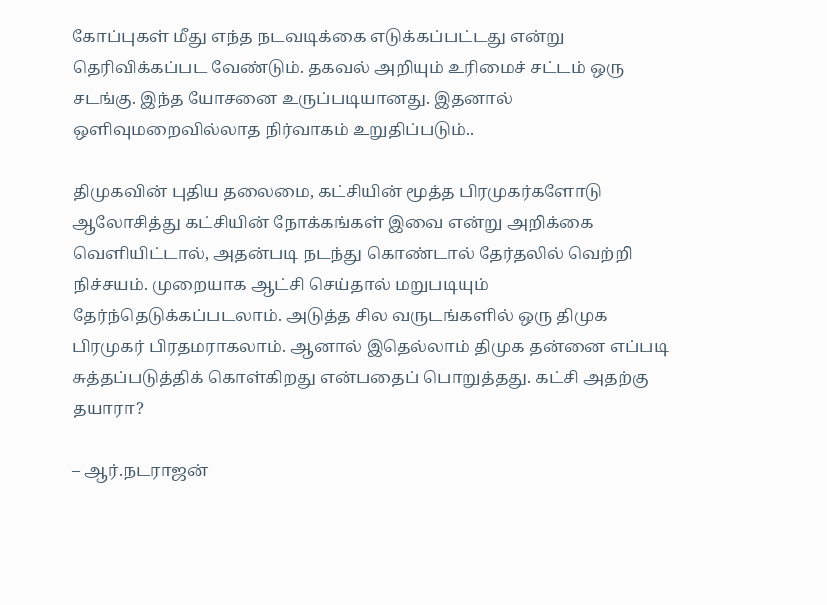கோப்புகள் மீது எந்த நடவடிக்கை எடுக்கப்பட்டது என்று தெரிவிக்கப்பட வேண்டும். தகவல் அறியும் உரிமைச் சட்டம் ஒரு சடங்கு. இந்த யோசனை உருப்படியானது. இதனால் ஒளிவுமறைவில்லாத நிர்வாகம் உறுதிப்படும்..

திமுகவின் புதிய தலைமை, கட்சியின் மூத்த பிரமுகர்களோடு ஆலோசித்து கட்சியின் நோக்கங்கள் இவை என்று அறிக்கை வெளியிட்டால், அதன்படி நடந்து கொண்டால் தேர்தலில் வெற்றி நிச்சயம். முறையாக ஆட்சி செய்தால் மறுபடியும் தேர்ந்தெடுக்கப்படலாம். அடுத்த சில வருடங்களில் ஒரு திமுக பிரமுகர் பிரதமராகலாம். ஆனால் இதெல்லாம் திமுக தன்னை எப்படி சுத்தப்படுத்திக் கொள்கிறது என்பதைப் பொறுத்தது. கட்சி அதற்கு தயாரா?

– ஆர்.நடராஜன்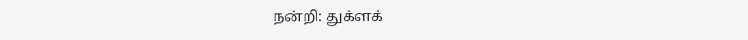நன்றி: துக்ளக்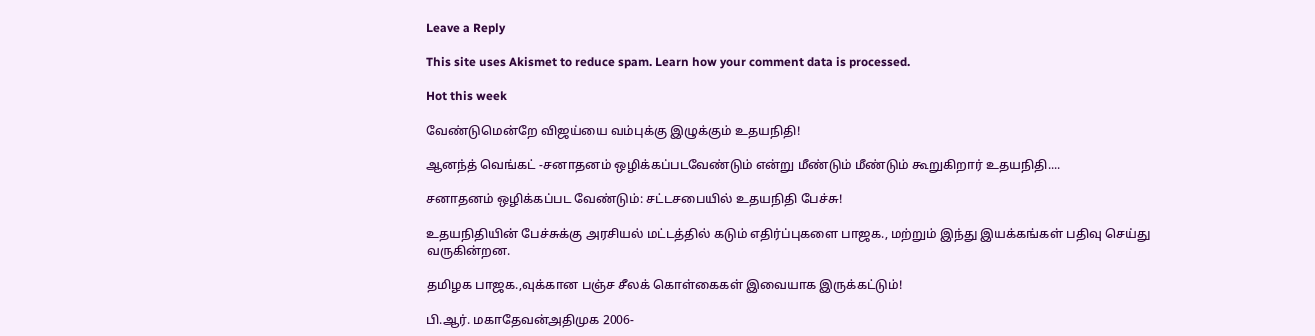Leave a Reply

This site uses Akismet to reduce spam. Learn how your comment data is processed.

Hot this week

வேண்டுமென்றே விஜய்யை வம்புக்கு இழுக்கும் உதயநிதி!

ஆனந்த் வெங்கட் -சனாதனம் ஒழிக்கப்படவேண்டும் என்று மீண்டும் மீண்டும் கூறுகிறார் உதயநிதி....

சனாதனம் ஒழிக்கப்பட வேண்டும்: சட்டசபையில் உதயநிதி பேச்சு!

உதயநிதியின் பேச்சுக்கு அரசியல் மட்டத்தில் கடும் எதிர்ப்புகளை பாஜக., மற்றும் இந்து இயக்கங்கள் பதிவு செய்து வருகின்றன.

தமிழக பாஜக.,வுக்கான பஞ்ச சீலக் கொள்கைகள் இவையாக இருக்கட்டும்!

பி.ஆர். மகாதேவன்அதிமுக 2006-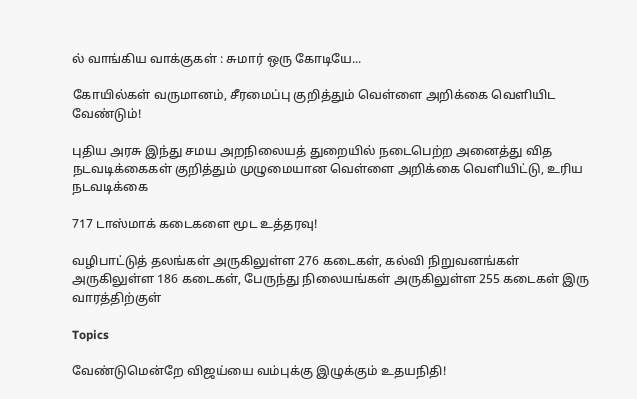ல் வாங்கிய வாக்குகள் : சுமார் ஒரு கோடியே...

கோயில்கள் வருமானம், சீரமைப்பு குறித்தும் வெள்ளை அறிக்கை வெளியிட வேண்டும்!

புதிய அரசு இந்து சமய அறநிலையத் துறையில் நடைபெற்ற அனைத்து வித நடவடிக்கைகள் குறித்தும் முழுமையான வெள்ளை அறிக்கை வெளியிட்டு, உரிய நடவடிக்கை

717 டாஸ்மாக் கடைகளை மூட உத்தரவு!

வழிபாட்டுத் தலங்கள் அருகிலுள்ள 276 கடைகள், கல்வி நிறுவனங்கள் அருகிலுள்ள 186 கடைகள், பேருந்து நிலையங்கள் அருகிலுள்ள 255 கடைகள் இரு வாரத்திற்குள்

Topics

வேண்டுமென்றே விஜய்யை வம்புக்கு இழுக்கும் உதயநிதி!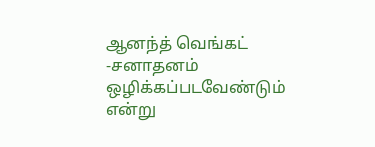ஆனந்த் வெங்கட் -சனாதனம் ஒழிக்கப்படவேண்டும் என்று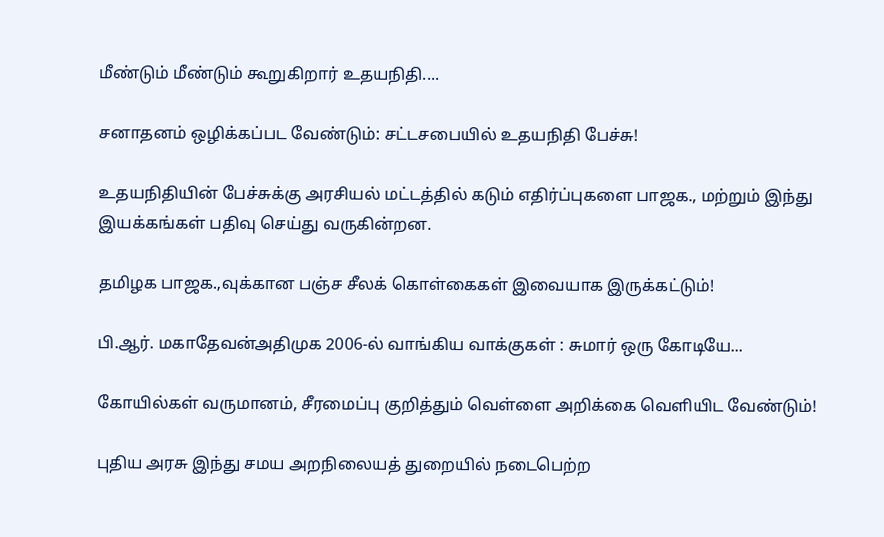மீண்டும் மீண்டும் கூறுகிறார் உதயநிதி....

சனாதனம் ஒழிக்கப்பட வேண்டும்: சட்டசபையில் உதயநிதி பேச்சு!

உதயநிதியின் பேச்சுக்கு அரசியல் மட்டத்தில் கடும் எதிர்ப்புகளை பாஜக., மற்றும் இந்து இயக்கங்கள் பதிவு செய்து வருகின்றன.

தமிழக பாஜக.,வுக்கான பஞ்ச சீலக் கொள்கைகள் இவையாக இருக்கட்டும்!

பி.ஆர். மகாதேவன்அதிமுக 2006-ல் வாங்கிய வாக்குகள் : சுமார் ஒரு கோடியே...

கோயில்கள் வருமானம், சீரமைப்பு குறித்தும் வெள்ளை அறிக்கை வெளியிட வேண்டும்!

புதிய அரசு இந்து சமய அறநிலையத் துறையில் நடைபெற்ற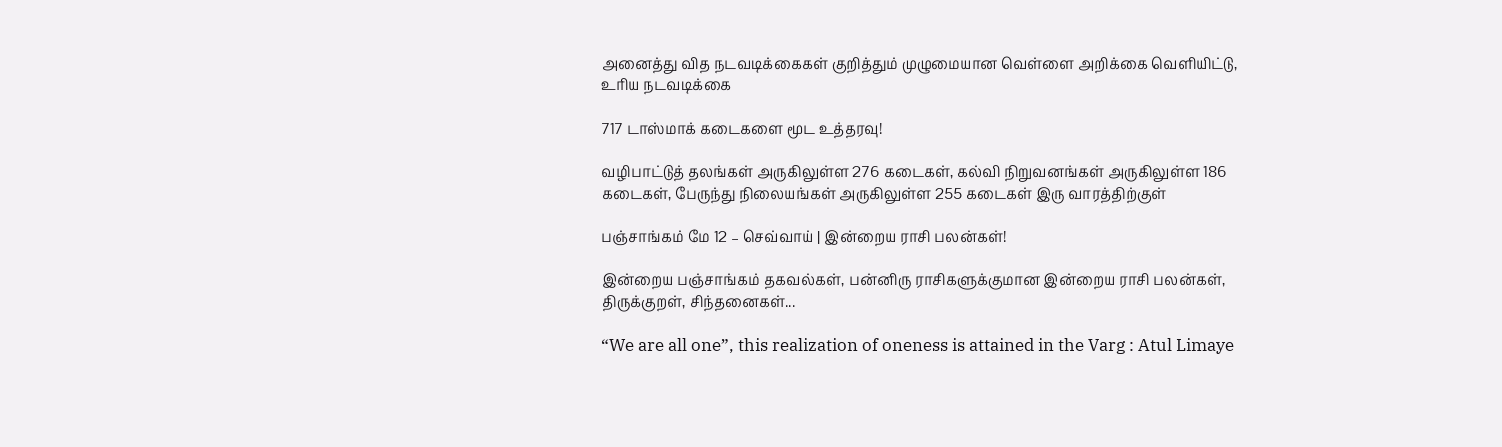அனைத்து வித நடவடிக்கைகள் குறித்தும் முழுமையான வெள்ளை அறிக்கை வெளியிட்டு, உரிய நடவடிக்கை

717 டாஸ்மாக் கடைகளை மூட உத்தரவு!

வழிபாட்டுத் தலங்கள் அருகிலுள்ள 276 கடைகள், கல்வி நிறுவனங்கள் அருகிலுள்ள 186 கடைகள், பேருந்து நிலையங்கள் அருகிலுள்ள 255 கடைகள் இரு வாரத்திற்குள்

பஞ்சாங்கம் மே 12 – செவ்வாய் | இன்றைய ராசி பலன்கள்!

இன்றைய பஞ்சாங்கம் தகவல்கள், பன்னிரு ராசிகளுக்குமான இன்றைய ராசி பலன்கள், திருக்குறள், சிந்தனைகள்...

“We are all one”, this realization of oneness is attained in the Varg : Atul Limaye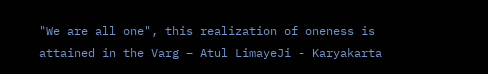"We are all one", this realization of oneness is attained in the Varg – Atul LimayeJi - Karyakarta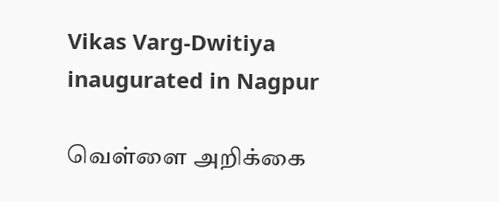Vikas Varg-Dwitiya inaugurated in Nagpur

வெள்ளை அறிக்கை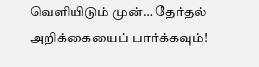வெளியிடும் முன்… தேர்தல் அறிக்கையைப் பார்க்கவும்!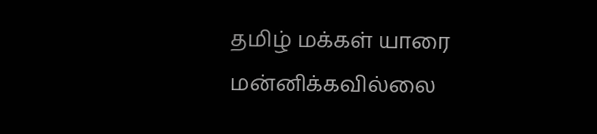தமிழ் மக்கள் யாரை மன்னிக்கவில்லை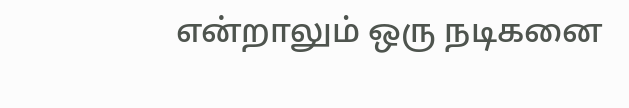என்றாலும் ஒரு நடிகனை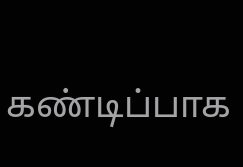கண்டிப்பாக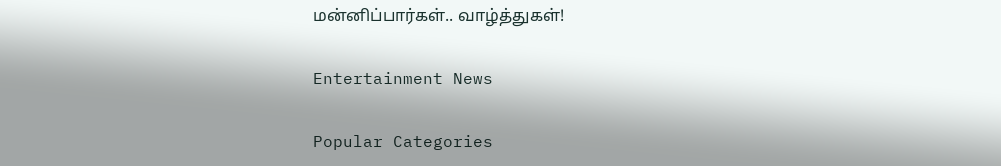மன்னிப்பார்கள்.. வாழ்த்துகள்!

Entertainment News

Popular Categories